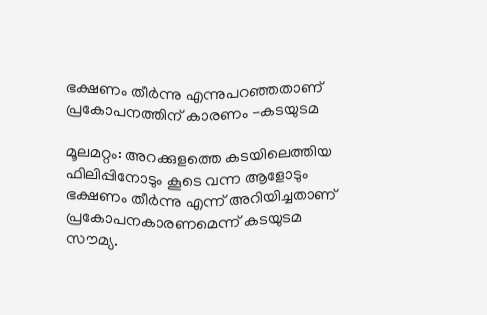ഭക്ഷണം തീർന്നു എന്നുപറഞ്ഞതാണ് പ്രകോപനത്തിന് കാരണം -കടയുടമ

മൂലമറ്റം: അറക്കുളത്തെ കടയിലെത്തിയ ഫിലിപ്പിനോടും കൂടെ വന്ന ആളോടും ഭക്ഷണം തീർന്നു എന്ന് അറിയിച്ചതാണ് പ്രകോപനകാരണമെന്ന് കടയുടമ സൗമ്യ.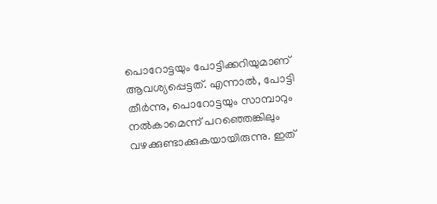പൊറോട്ടയും പോട്ടിക്കറിയുമാണ് ആവശ്യപ്പെട്ടത്. എന്നാൽ, പോട്ടി തീർന്നു, പൊറോട്ടയും സാമ്പാറും നൽകാമെന്ന് പറഞ്ഞെങ്കിലും വഴക്കുണ്ടാക്കുകയായിരുന്നു. ഇത്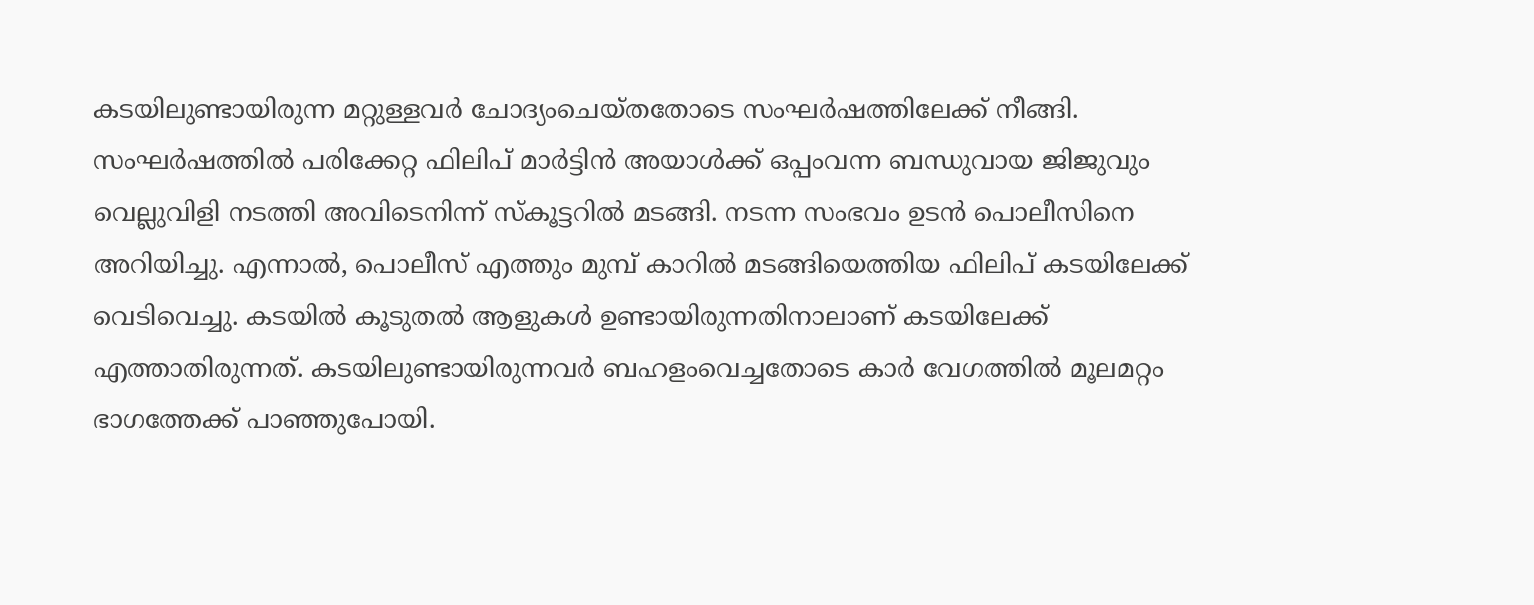കടയിലുണ്ടായിരുന്ന മറ്റുള്ളവർ ചോദ്യംചെയ്തതോടെ സംഘർഷത്തിലേക്ക് നീങ്ങി. സംഘർഷത്തിൽ പരിക്കേറ്റ ഫിലിപ് മാർട്ടിൻ അയാൾക്ക്‌ ഒപ്പംവന്ന ബന്ധുവായ ജിജുവും വെല്ലുവിളി നടത്തി അവിടെനിന്ന് സ്കൂട്ടറിൽ മടങ്ങി. നടന്ന സംഭവം ഉടൻ പൊലീസിനെ അറിയിച്ചു. എന്നാൽ, പൊലീസ് എത്തും മുമ്പ് കാറിൽ മടങ്ങിയെത്തിയ ഫിലിപ് കടയിലേക്ക് വെടിവെച്ചു. കടയിൽ കൂടുതൽ ആളുകൾ ഉണ്ടായിരുന്നതിനാലാണ് കടയിലേക്ക് എത്താതിരുന്നത്. കടയിലുണ്ടായിരുന്നവർ ബഹളംവെച്ചതോടെ കാർ വേഗത്തിൽ മൂലമറ്റം ഭാഗത്തേക്ക് പാഞ്ഞുപോയി.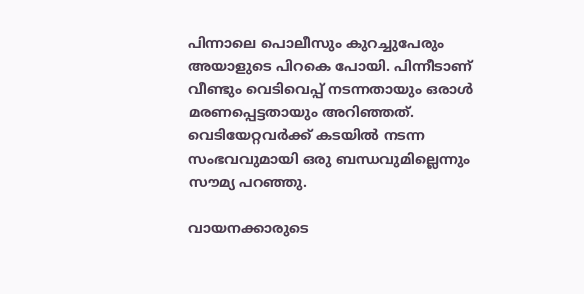പിന്നാലെ പൊലീസും കുറച്ചുപേരും അയാളുടെ പിറകെ പോയി. പിന്നീടാണ് വീണ്ടും വെടിവെപ്പ് നടന്നതായും ഒരാൾ മരണപ്പെട്ടതായും അറിഞ്ഞത്. വെടിയേറ്റവർക്ക് കടയിൽ നടന്ന സംഭവവുമായി ഒരു ബന്ധവുമില്ലെന്നും സൗമ്യ പറഞ്ഞു.

വായനക്കാരുടെ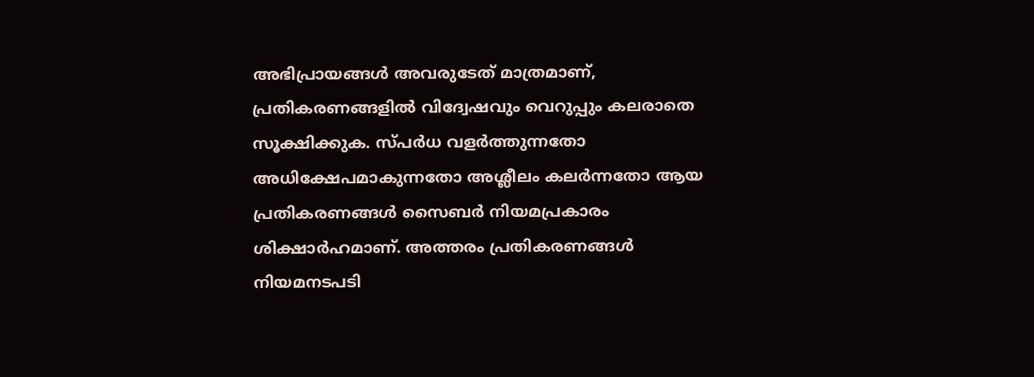അഭിപ്രായങ്ങള്‍ അവരുടേത് മാത്രമാണ്, പ്രതികരണങ്ങളിൽ വിദ്വേഷവും വെറുപ്പും കലരാതെ സൂക്ഷിക്കുക. സ്പർധ വളർത്തുന്നതോ അധിക്ഷേപമാകുന്നതോ അശ്ലീലം കലർന്നതോ ആയ പ്രതികരണങ്ങൾ സൈബർ നിയമപ്രകാരം ശിക്ഷാർഹമാണ്. അത്തരം പ്രതികരണങ്ങൾ നിയമനടപടി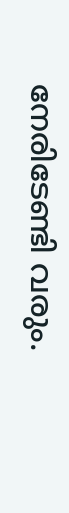നേരിടേണ്ടി വരും.